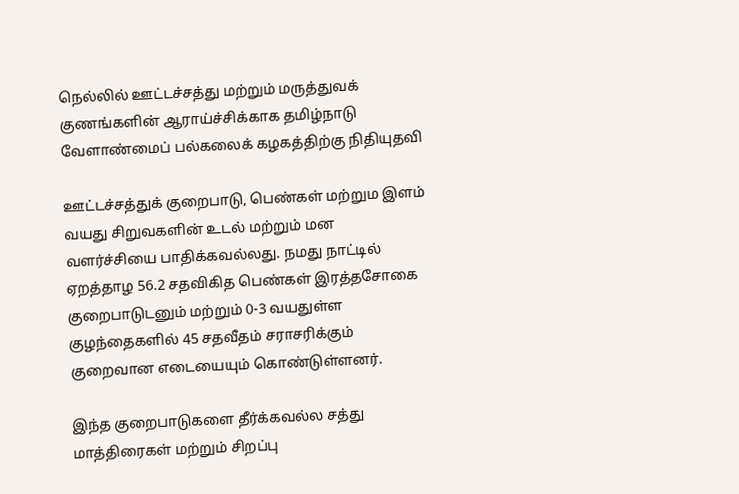நெல்லில் ஊட்டச்சத்து மற்றும் மருத்துவக் குணங்களின் ஆராய்ச்சிக்காக தமிழ்நாடு வேளாண்மைப் பல்கலைக் கழகத்திற்கு நிதியுதவி

ஊட்டச்சத்துக் குறைபாடு, பெண்கள் மற்றும இளம் வயது சிறுவகளின் உடல் மற்றும் மன வளர்ச்சியை பாதிக்கவல்லது. நமது நாட்டில் ஏறத்தாழ 56.2 சதவிகித பெண்கள் இரத்தசோகை குறைபாடுடனும் மற்றும் 0-3 வயதுள்ள குழந்தைகளில் 45 சதவீதம் சராசரிக்கும் குறைவான எடையையும் கொண்டுள்ளனர்.

இந்த குறைபாடுகளை தீர்க்கவல்ல சத்து மாத்திரைகள் மற்றும் சிறப்பு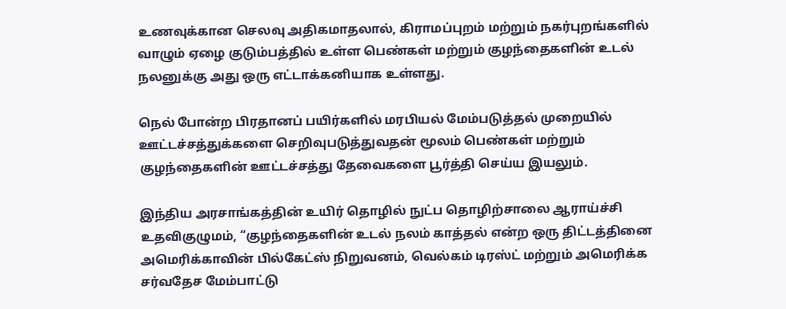உணவுக்கான செலவு அதிகமாதலால், கிராமப்புறம் மற்றும் நகர்புறங்களில் வாழும் ஏழை குடும்பத்தில் உள்ள பெண்கள் மற்றும் குழந்தைகளின் உடல் நலனுக்கு அது ஒரு எட்டாக்கனியாக உள்ளது.

நெல் போன்ற பிரதானப் பயிர்களில் மரபியல் மேம்படுத்தல் முறையில் ஊட்டச்சத்துக்களை செறிவுபடுத்துவதன் மூலம் பெண்கள் மற்றும் குழந்தைகளின் ஊட்டச்சத்து தேவைகளை பூர்த்தி செய்ய இயலும்.

இந்திய அரசாங்கத்தின் உயிர் தொழில் நுட்ப தொழிற்சாலை ஆராய்ச்சி உதவிகுழுமம், “குழந்தைகளின் உடல் நலம் காத்தல் என்ற ஒரு திட்டத்தினை அமெரிக்காவின் பில்கேட்ஸ் நிறுவனம், வெல்கம் டிரஸ்ட் மற்றும் அமெரிக்க சர்வதேச மேம்பாட்டு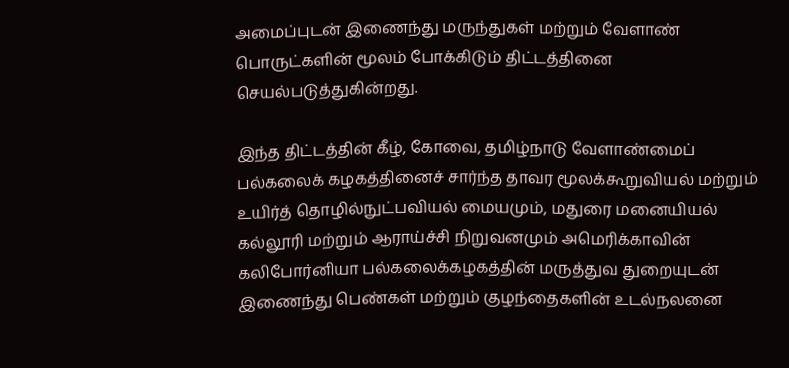அமைப்புடன் இணைந்து மருந்துகள் மற்றும் வேளாண் பொருட்களின் மூலம் போக்கிடும் திட்டத்தினை செயல்படுத்துகின்றது.

இந்த திட்டத்தின் கீழ், கோவை, தமிழ்நாடு வேளாண்மைப் பல்கலைக் கழகத்தினைச் சார்ந்த தாவர மூலக்கூறுவியல் மற்றும் உயிர்த் தொழில்நுட்பவியல் மையமும், மதுரை மனையியல் கல்லூரி மற்றும் ஆராய்ச்சி நிறுவனமும் அமெரிக்காவின் கலிபோர்னியா பல்கலைக்கழகத்தின் மருத்துவ துறையுடன் இணைந்து பெண்கள் மற்றும் குழந்தைகளின் உடல்நலனை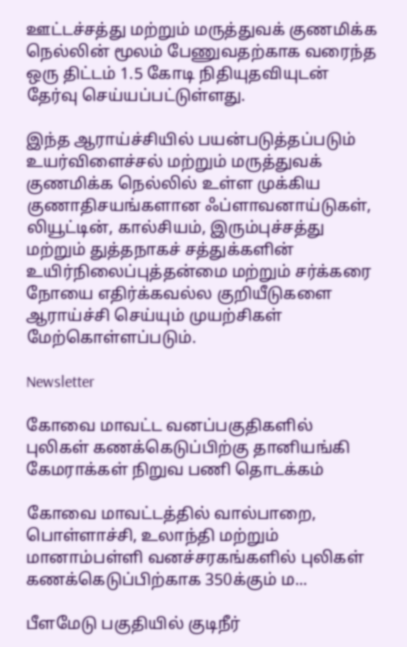ஊட்டச்சத்து மற்றும் மருத்துவக் குணமிக்க நெல்லின் மூலம் பேணுவதற்காக வரைந்த ஒரு திட்டம் 1.5 கோடி நிதியுதவியுடன் தேர்வு செய்யப்பட்டுள்ளது.

இந்த ஆராய்ச்சியில் பயன்படுத்தப்படும் உயர்விளைச்சல் மற்றும் மருத்துவக் குணமிக்க நெல்லில் உள்ள முக்கிய குணாதிசயங்களான ஃப்ளாவனாய்டுகள், லியூட்டின், கால்சியம், இரும்புச்சத்து மற்றும் துத்தநாகச் சத்துக்களின் உயிர்நிலைப்புத்தன்மை மற்றும் சர்க்கரை நோயை எதிர்க்கவல்ல குறியீடுகளை ஆராய்ச்சி செய்யும் முயற்சிகள் மேற்கொள்ளப்படும்.

Newsletter

கோவை மாவட்ட வனப்பகுதிகளில் புலிகள் கணக்கெடுப்பிற்கு தானியங்கி கேமராக்கள் நிறுவ பணி தொடக்கம்

கோவை மாவட்டத்தில் வால்பாறை, பொள்ளாச்சி, உலாந்தி மற்றும் மானாம்பள்ளி வனச்சரகங்களில் புலிகள் கணக்கெடுப்பிற்காக 350க்கும் ம...

பீளமேடு பகுதியில் குடிநீர்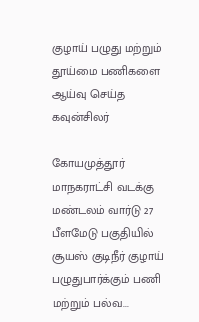குழாய் பழுது மற்றும் தூய்மை பணிகளை ஆய்வு செய்த கவுன்சிலர்

கோயமுத்தூர் மாநகராட்சி வடக்கு மண்டலம் வார்டு 27 பீளமேடு பகுதியில் சூயஸ் குடிநீர் குழாய் பழுதுபார்க்கும் பணி மற்றும் பல்வ...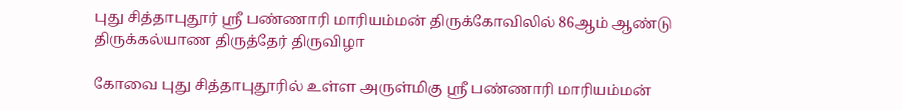புது சித்தாபுதூர் ஸ்ரீ பண்ணாரி மாரியம்மன் திருக்கோவிலில் 86ஆம் ஆண்டு திருக்கல்யாண திருத்தேர் திருவிழா

கோவை புது சித்தாபுதூரில் உள்ள அருள்மிகு ஸ்ரீ பண்ணாரி மாரியம்மன்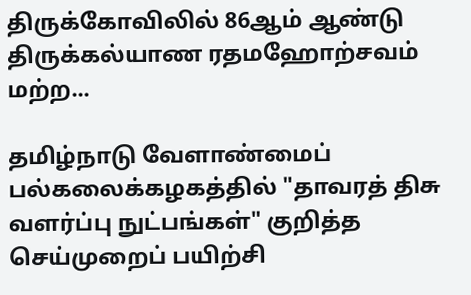திருக்கோவிலில் 86ஆம் ஆண்டு திருக்கல்யாண ரதமஹோற்சவம் மற்ற...

தமிழ்நாடு வேளாண்மைப் பல்கலைக்கழகத்தில் "தாவரத் திசு வளர்ப்பு நுட்பங்கள்" குறித்த செய்முறைப் பயிற்சி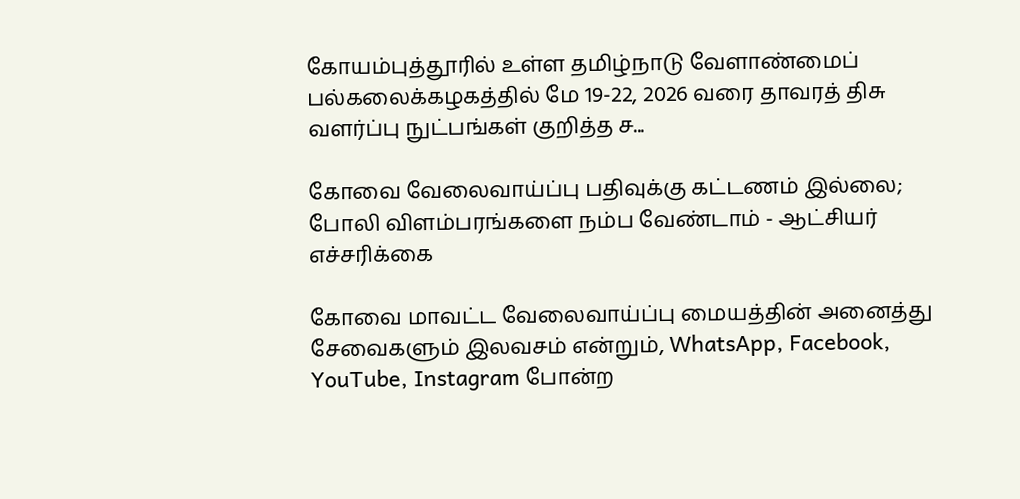கோயம்புத்தூரில் உள்ள தமிழ்நாடு வேளாண்மைப் பல்கலைக்கழகத்தில் மே 19-22, 2026 வரை தாவரத் திசு வளர்ப்பு நுட்பங்கள் குறித்த ச...

கோவை வேலைவாய்ப்பு பதிவுக்கு கட்டணம் இல்லை; போலி விளம்பரங்களை நம்ப வேண்டாம் - ஆட்சியர் எச்சரிக்கை

கோவை மாவட்ட வேலைவாய்ப்பு மையத்தின் அனைத்து சேவைகளும் இலவசம் என்றும், WhatsApp, Facebook, YouTube, Instagram போன்ற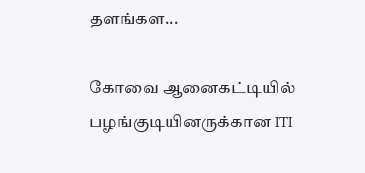தளங்கள...

கோவை ஆனைகட்டியில் பழங்குடியினருக்கான ITI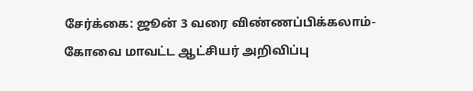சேர்க்கை: ஜூன் 3 வரை விண்ணப்பிக்கலாம்- கோவை மாவட்ட ஆட்சியர் அறிவிப்பு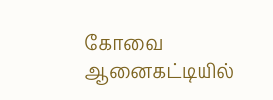கோவை ஆனைகட்டியில்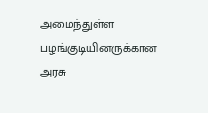அமைந்துள்ள பழங்குடியினருக்கான அரசு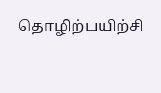தொழிற்பயிற்சி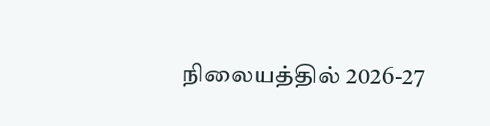நிலையத்தில் 2026-27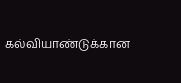கல்வியாண்டுக்கான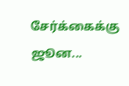சேர்க்கைக்கு ஜூன...